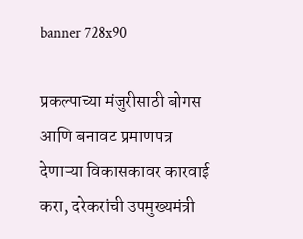banner 728x90

प्रकल्पाच्या मंजुरीसाठी बोगस आणि बनावट प्रमाणपत्र देणाऱ्या विकासकावर कारवाई करा, दरेकरांची उपमुख्यमंत्री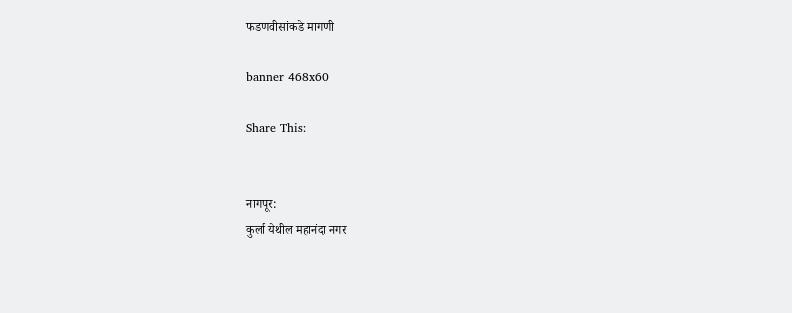फडणवीसांकडे मागणी

banner 468x60

Share This:


नागपूर:
कुर्ला येथील महानंदा नगर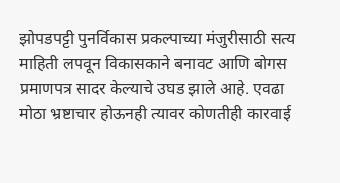झोपडपट्टी पुनर्विकास प्रकल्पाच्या मंजुरीसाठी सत्य माहिती लपवून विकासकाने बनावट आणि बोगस प्रमाणपत्र सादर केल्याचे उघड झाले आहे. एवढा मोठा भ्रष्टाचार होऊनही त्यावर कोणतीही कारवाई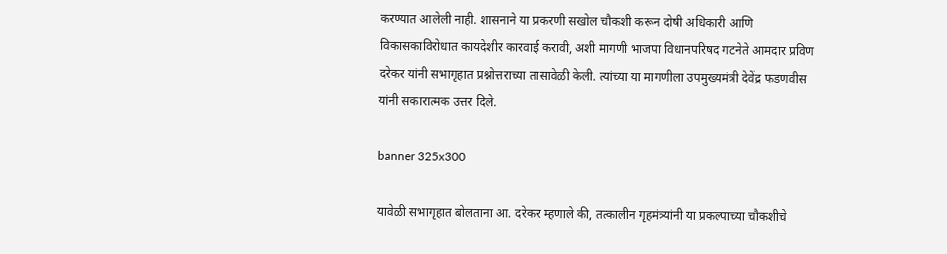करण्यात आलेली नाही. शासनाने या प्रकरणी सखोल चौकशी करून दोषी अधिकारी आणि विकासकाविरोधात कायदेशीर कारवाई करावी, अशी मागणी भाजपा विधानपरिषद गटनेते आमदार प्रविण दरेकर यांनी सभागृहात प्रश्नोत्तराच्या तासावेळी केली. त्यांच्या या मागणीला उपमुख्यमंत्री देवेंद्र फडणवीस यांनी सकारात्मक उत्तर दिले.

banner 325x300

यावेळी सभागृहात बोलताना आ. दरेकर म्हणाले की, तत्कालीन गृहमंत्र्यांनी या प्रकल्पाच्या चौकशीचे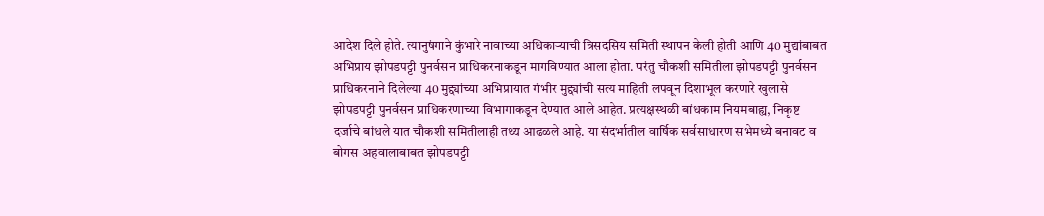आदेश दिले होते. त्यानुषंगाने कुंभारे नावाच्या अधिकाऱ्याची त्रिसदसिय समिती स्थापन केली होती आणि 40 मुद्यांबाबत अभिप्राय झोपडपट्टी पुनर्वसन प्राधिकरनाकडून मागविण्यात आला होता. परंतु चौकशी समितीला झोपडपट्टी पुनर्वसन प्राधिकरनाने दिलेल्या 40 मुद्द्यांच्या अभिप्रायात गंभीर मुद्द्यांची सत्य माहिती लपवून दिशाभूल करणारे खुलासे झोपडपट्टी पुनर्वसन प्राधिकरणाच्या विभागाकडून देण्यात आले आहेत. प्रत्यक्षस्थळी बांधकाम नियमबाह्य, निकृष्ट दर्जाचे बांधले यात चौकशी समितीलाही तथ्य आढळले आहे. या संदर्भातील वार्षिक सर्वसाधारण सभेमध्ये बनावट व बोगस अहवालाबाबत झोपडपट्टी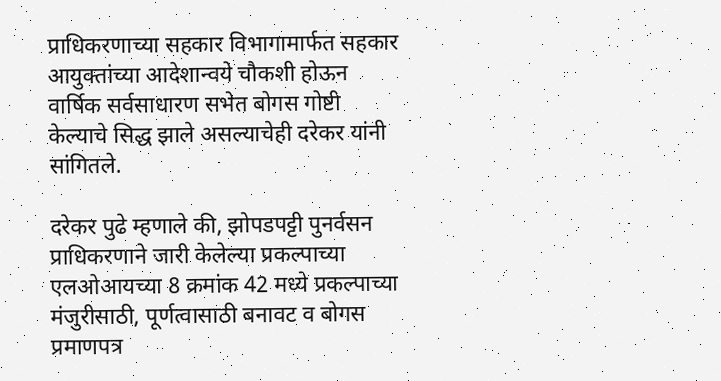प्राधिकरणाच्या सहकार विभागामार्फत सहकार आयुक्तांच्या आदेशान्वये चौकशी होऊन वार्षिक सर्वसाधारण सभेत बोगस गोष्टी केल्याचे सिद्ध झाले असल्याचेही दरेकर यांनी सांगितले.

दरेकर पुढे म्हणाले की, झोपडपट्टी पुनर्वसन प्राधिकरणाने जारी केलेल्या प्रकल्पाच्या एलओआयच्या 8 क्रमांक 42 मध्ये प्रकल्पाच्या मंजुरीसाठी, पूर्णत्वासाठी बनावट व बोगस प्रमाणपत्र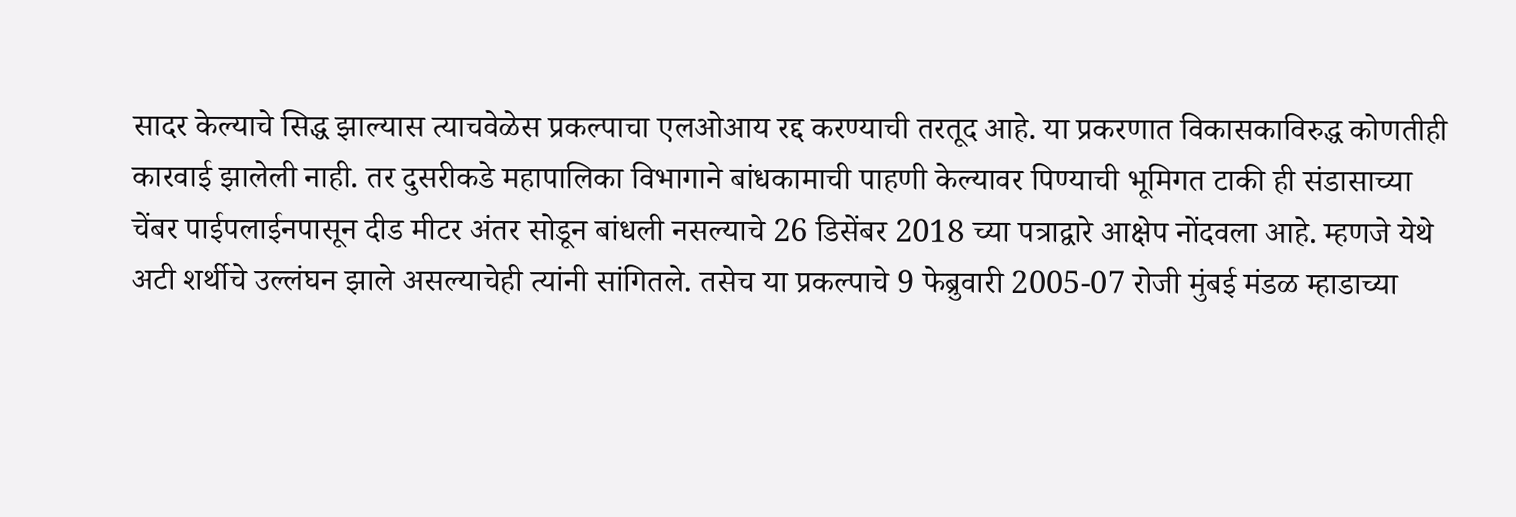सादर केल्याचे सिद्ध झाल्यास त्याचवेळेस प्रकल्पाचा एलओआय रद्द करण्याची तरतूद आहे. या प्रकरणात विकासकाविरुद्ध कोणतीही कारवाई झालेली नाही. तर दुसरीकडे महापालिका विभागाने बांधकामाची पाहणी केल्यावर पिण्याची भूमिगत टाकी ही संडासाच्या चेंबर पाईपलाईनपासून दीड मीटर अंतर सोडून बांधली नसल्याचे 26 डिसेंबर 2018 च्या पत्राद्वारे आक्षेप नोंदवला आहे. म्हणजे येथे अटी शर्थीचे उल्लंघन झाले असल्याचेही त्यांनी सांगितले. तसेच या प्रकल्पाचे 9 फेब्रुवारी 2005-07 रोजी मुंबई मंडळ म्हाडाच्या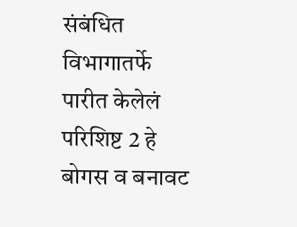संबंधित विभागातर्फे पारीत केलेलं परिशिष्ट 2 हे बोगस व बनावट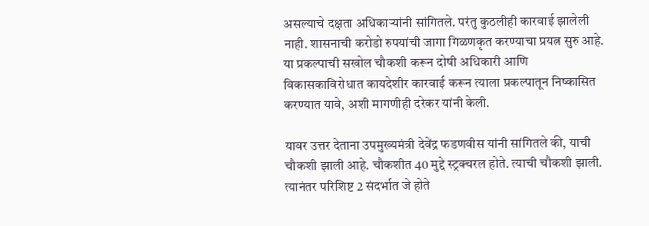असल्याचे दक्षता अधिकाऱ्यांनी सांगितले. परंतु कुठलीही कारवाई झालेली नाही. शासनाची करोडो रुपयांची जागा गिळणकृत करण्याचा प्रयत्न सुरु आहे. या प्रकल्पाची सखोल चौकशी करून दोषी अधिकारी आणि विकासकाविरोधात कायदेशीर कारवाई करून त्याला प्रकल्पातून निष्कासित करण्यात यावे, अशी मागणीही दरेकर यांनी केली.

यावर उत्तर देताना उपमुख्यमंत्री देवेंद्र फडणवीस यांनी सांगितले की, याची चौकशी झाली आहे. चौकशीत 40 मुद्दे स्ट्रक्चरल होते. त्याची चौकशी झाली. त्यानंतर परिशिष्ट 2 संदर्भात जे होते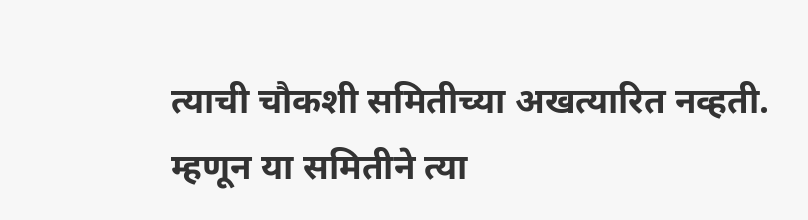त्याची चौकशी समितीच्या अखत्यारित नव्हती. म्हणून या समितीने त्या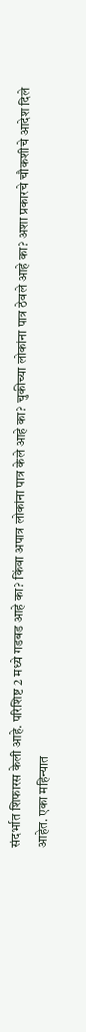संदर्भात शिफारस केली आहे. परिशिष्ट 2 मध्ये गडबड आहे का? किंवा अपात्र लोकांना पात्र केले आहे का? चुकीच्या लोकांना पात्र ठेवले आहे का? अशा प्रकारचे चौकशीचे आदेश दिले आहेत. एका महिन्यात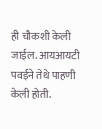ही चौकशी केली जाईल. आयआयटी पवईने तेथे पाहणी केली होती.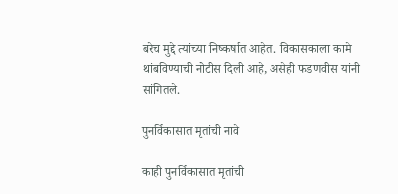बरेच मुद्दे त्यांच्या निष्कर्षात आहेत. विकासकाला कामे थांबविण्याची नोटीस दिली आहे, असेही फडणवीस यांनी सांगितले.

पुनर्विकासात मृतांची नावे

काही पुनर्विकासात मृतांची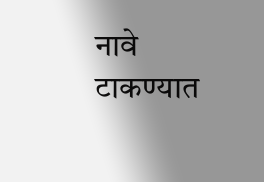नावे टाकण्यात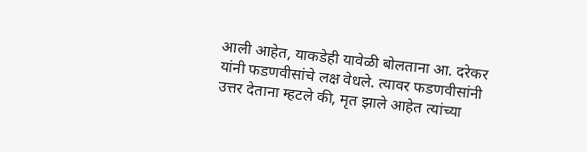आली आहेत, याकडेही यावेळी बोलताना आ. दरेकर यांनी फडणवीसांचे लक्ष वेधले. त्यावर फडणवीसांनी उत्तर देताना म्हटले की, मृत झाले आहेत त्यांच्या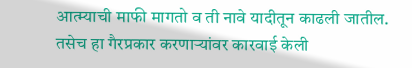आत्म्याची माफी मागतो व ती नावे यादीतून काढली जातील. तसेच हा गैरप्रकार करणाऱ्यांवर कारवाई केली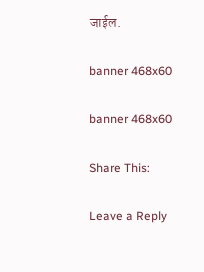जाईल.

banner 468x60

banner 468x60

Share This:

Leave a Reply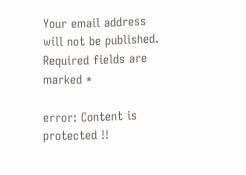Your email address will not be published. Required fields are marked *

error: Content is protected !!